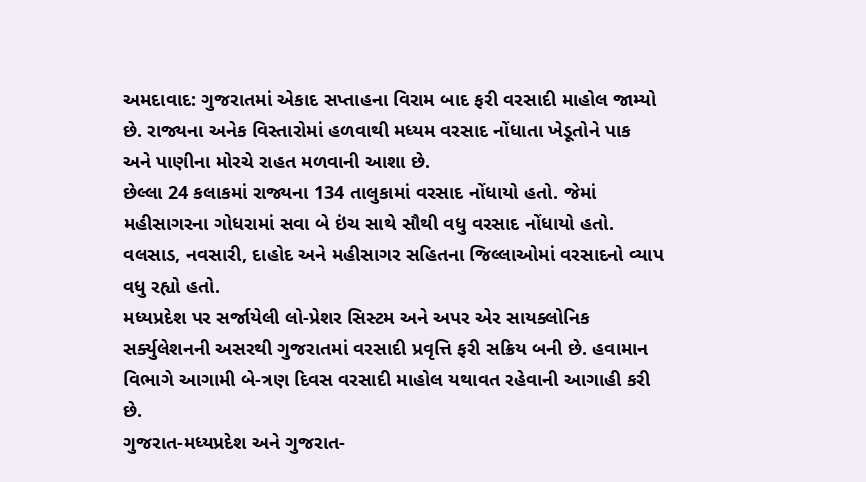અમદાવાદ: ગુજરાતમાં એકાદ સપ્તાહના વિરામ બાદ ફરી વરસાદી માહોલ જામ્યો છે. રાજ્યના અનેક વિસ્તારોમાં હળવાથી મધ્યમ વરસાદ નોંધાતા ખેડૂતોને પાક અને પાણીના મોરચે રાહત મળવાની આશા છે.
છેલ્લા 24 કલાકમાં રાજ્યના 134 તાલુકામાં વરસાદ નોંધાયો હતો. જેમાં મહીસાગરના ગોધરામાં સવા બે ઇંચ સાથે સૌથી વધુ વરસાદ નોંધાયો હતો. વલસાડ, નવસારી, દાહોદ અને મહીસાગર સહિતના જિલ્લાઓમાં વરસાદનો વ્યાપ વધુ રહ્યો હતો.
મધ્યપ્રદેશ પર સર્જાયેલી લો-પ્રેશર સિસ્ટમ અને અપર એર સાયક્લોનિક સર્ક્યુલેશનની અસરથી ગુજરાતમાં વરસાદી પ્રવૃત્તિ ફરી સક્રિય બની છે. હવામાન વિભાગે આગામી બે-ત્રણ દિવસ વરસાદી માહોલ યથાવત રહેવાની આગાહી કરી છે.
ગુજરાત-મધ્યપ્રદેશ અને ગુજરાત-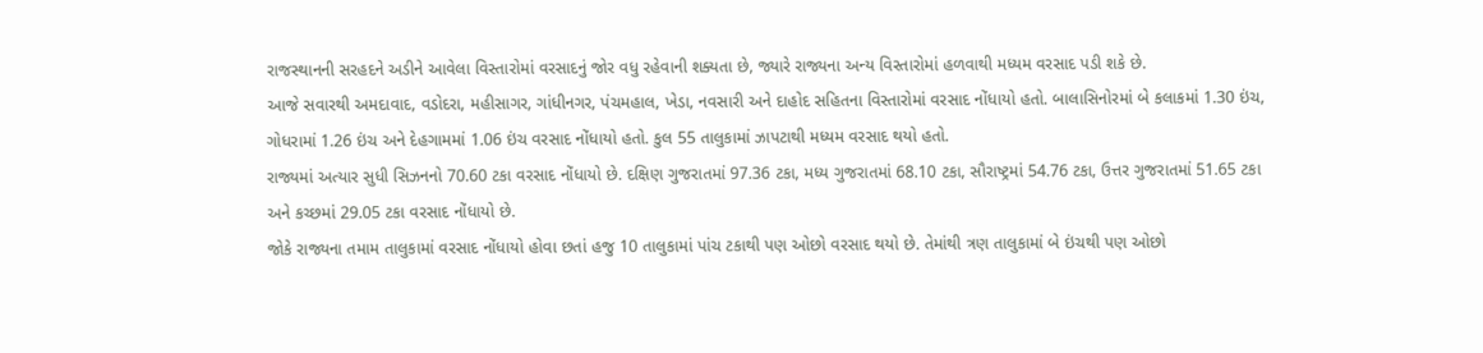રાજસ્થાનની સરહદને અડીને આવેલા વિસ્તારોમાં વરસાદનું જોર વધુ રહેવાની શક્યતા છે, જ્યારે રાજ્યના અન્ય વિસ્તારોમાં હળવાથી મધ્યમ વરસાદ પડી શકે છે.
આજે સવારથી અમદાવાદ, વડોદરા, મહીસાગર, ગાંધીનગર, પંચમહાલ, ખેડા, નવસારી અને દાહોદ સહિતના વિસ્તારોમાં વરસાદ નોંધાયો હતો. બાલાસિનોરમાં બે કલાકમાં 1.30 ઇંચ, ગોધરામાં 1.26 ઇંચ અને દેહગામમાં 1.06 ઇંચ વરસાદ નોંધાયો હતો. કુલ 55 તાલુકામાં ઝાપટાથી મધ્યમ વરસાદ થયો હતો.
રાજ્યમાં અત્યાર સુધી સિઝનનો 70.60 ટકા વરસાદ નોંધાયો છે. દક્ષિણ ગુજરાતમાં 97.36 ટકા, મધ્ય ગુજરાતમાં 68.10 ટકા, સૌરાષ્ટ્રમાં 54.76 ટકા, ઉત્તર ગુજરાતમાં 51.65 ટકા અને કચ્છમાં 29.05 ટકા વરસાદ નોંધાયો છે.
જોકે રાજ્યના તમામ તાલુકામાં વરસાદ નોંધાયો હોવા છતાં હજુ 10 તાલુકામાં પાંચ ટકાથી પણ ઓછો વરસાદ થયો છે. તેમાંથી ત્રણ તાલુકામાં બે ઇંચથી પણ ઓછો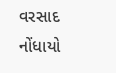વરસાદ નોંધાયો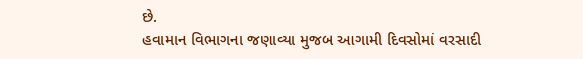છે.
હવામાન વિભાગના જણાવ્યા મુજબ આગામી દિવસોમાં વરસાદી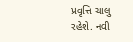પ્રવૃત્તિ ચાલુ રહેશે. નવી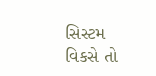સિસ્ટમ વિકસે તો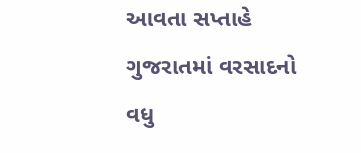આવતા સપ્તાહે ગુજરાતમાં વરસાદનો વધુ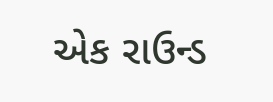એક રાઉન્ડ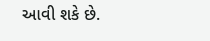આવી શકે છે.